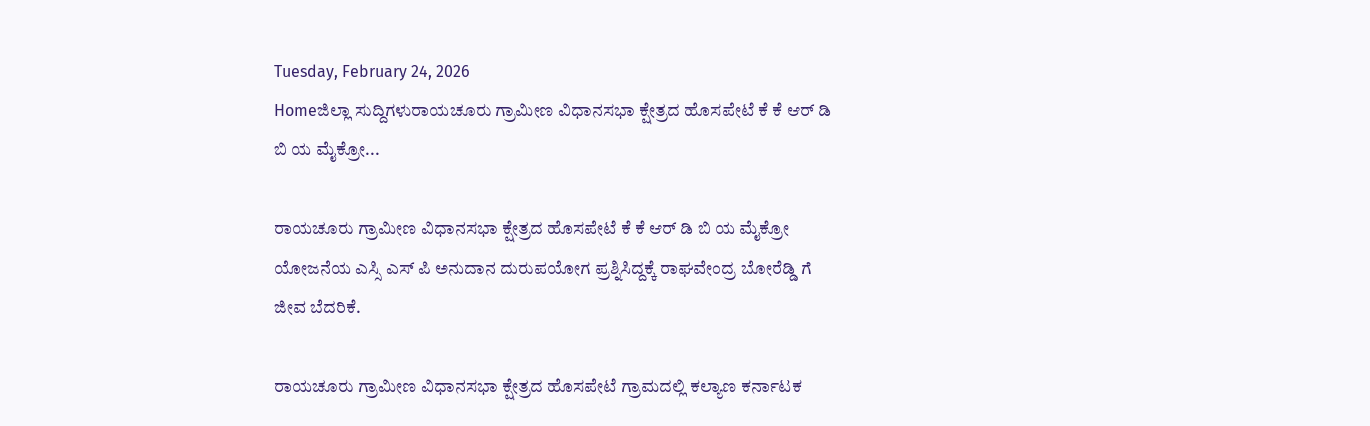Tuesday, February 24, 2026
Homeಜಿಲ್ಲಾ ಸುದ್ದಿಗಳುರಾಯಚೂರು ಗ್ರಾಮೀಣ ವಿಧಾನಸಭಾ ಕ್ಷೇತ್ರದ ಹೊಸಪೇಟೆ ಕೆ ಕೆ ಆರ್‌ ಡಿ ಬಿ ಯ ಮೈಕ್ರೋ...

ರಾಯಚೂರು ಗ್ರಾಮೀಣ ವಿಧಾನಸಭಾ ಕ್ಷೇತ್ರದ ಹೊಸಪೇಟೆ ಕೆ ಕೆ ಆರ್‌ ಡಿ ಬಿ ಯ ಮೈಕ್ರೋ ಯೋಜನೆಯ ಎಸ್ಸಿ ಎಸ್ ಪಿ ಅನುದಾನ ದುರುಪಯೋಗ ಪ್ರಶ್ನಿಸಿದ್ದಕ್ಕೆ ರಾಘವೇಂದ್ರ ಬೋರೆಡ್ಡಿ ಗೆ ಜೀವ ಬೆದರಿಕೆ.

ರಾಯಚೂರು ಗ್ರಾಮೀಣ ವಿಧಾನಸಭಾ ಕ್ಷೇತ್ರದ ಹೊಸಪೇಟೆ ಗ್ರಾಮದಲ್ಲಿ ಕಲ್ಯಾಣ ಕರ್ನಾಟಕ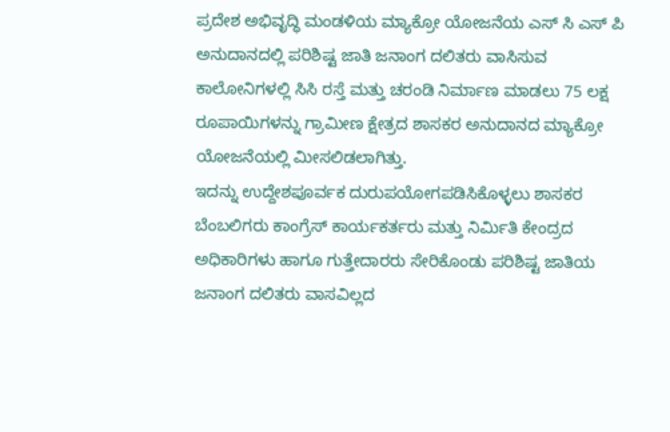ಪ್ರದೇಶ ಅಭಿವೃದ್ಧಿ ಮಂಡಳಿಯ ಮ್ಯಾಕ್ರೋ ಯೋಜನೆಯ ಎಸ್ ಸಿ ಎಸ್ ಪಿ ಅನುದಾನದಲ್ಲಿ ಪರಿಶಿಷ್ಟ ಜಾತಿ ಜನಾಂಗ ದಲಿತರು ವಾಸಿಸುವ ಕಾಲೋನಿಗಳಲ್ಲಿ ಸಿಸಿ ರಸ್ತೆ ಮತ್ತು ಚರಂಡಿ ನಿರ್ಮಾಣ ಮಾಡಲು 75 ಲಕ್ಷ ರೂಪಾಯಿಗಳನ್ನು ಗ್ರಾಮೀಣ ಕ್ಷೇತ್ರದ ಶಾಸಕರ ಅನುದಾನದ ಮ್ಯಾಕ್ರೋ ಯೋಜನೆಯಲ್ಲಿ ಮೀಸಲಿಡಲಾಗಿತ್ತು.
ಇದನ್ನು ಉದ್ದೇಶಪೂರ್ವಕ ದುರುಪಯೋಗಪಡಿಸಿಕೊಳ್ಳಲು ಶಾಸಕರ ಬೆಂಬಲಿಗರು ಕಾಂಗ್ರೆಸ್ ಕಾರ್ಯಕರ್ತರು ಮತ್ತು ನಿರ್ಮಿತಿ ಕೇಂದ್ರದ ಅಧಿಕಾರಿಗಳು ಹಾಗೂ ಗುತ್ತೇದಾರರು ಸೇರಿಕೊಂಡು ಪರಿಶಿಷ್ಟ ಜಾತಿಯ ಜನಾಂಗ ದಲಿತರು ವಾಸವಿಲ್ಲದ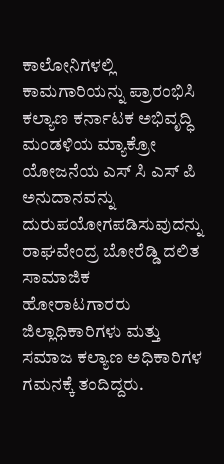ಕಾಲೋನಿಗಳಲ್ಲಿ ಕಾಮಗಾರಿಯನ್ನು ಪ್ರಾರಂಭಿಸಿ ಕಲ್ಯಾಣ ಕರ್ನಾಟಕ ಅಭಿವೃದ್ಧಿ ಮಂಡಳಿಯ ಮ್ಯಾಕ್ರೋ ಯೋಜನೆಯ ಎಸ್ ಸಿ ಎಸ್ ಪಿ ಅನುದಾನವನ್ನು ದುರುಪಯೋಗಪಡಿಸುವುದನ್ನು ರಾಘವೇಂದ್ರ ಬೋರೆಡ್ಡಿ ದಲಿತ ಸಾಮಾಜಿಕ ಹೋರಾಟಗಾರರು ಜಿಲ್ಲಾಧಿಕಾರಿಗಳು ಮತ್ತು ಸಮಾಜ ಕಲ್ಯಾಣ ಅಧಿಕಾರಿಗಳ ಗಮನಕ್ಕೆ ತಂದಿದ್ದರು.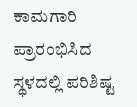ಕಾಮಗಾರಿ ಪ್ರಾರಂಭಿಸಿದ ಸ್ಥಳದಲ್ಲಿ ಪರಿಶಿಷ್ಟ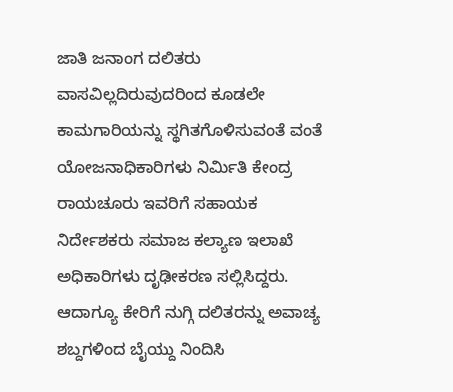ಜಾತಿ ಜನಾಂಗ ದಲಿತರು ವಾಸವಿಲ್ಲದಿರುವುದರಿಂದ ಕೂಡಲೇ ಕಾಮಗಾರಿಯನ್ನು ಸ್ಥಗಿತಗೊಳಿಸುವಂತೆ ವಂತೆ ಯೋಜನಾಧಿಕಾರಿಗಳು ನಿರ್ಮಿತಿ ಕೇಂದ್ರ ರಾಯಚೂರು ಇವರಿಗೆ ಸಹಾಯಕ ನಿರ್ದೇಶಕರು ಸಮಾಜ ಕಲ್ಯಾಣ ಇಲಾಖೆ ಅಧಿಕಾರಿಗಳು ದೃಢೀಕರಣ ಸಲ್ಲಿಸಿದ್ದರು.
ಆದಾಗ್ಯೂ ಕೇರಿಗೆ ನುಗ್ಗಿ ದಲಿತರನ್ನು ಅವಾಚ್ಯ ಶಬ್ದಗಳಿಂದ ಬೈಯ್ದು ನಿಂದಿಸಿ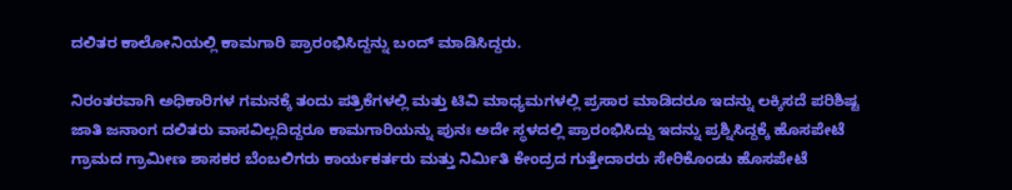ದಲಿತರ ಕಾಲೋನಿಯಲ್ಲಿ ಕಾಮಗಾರಿ ಪ್ರಾರಂಭಿಸಿದ್ದನ್ನು ಬಂದ್ ಮಾಡಿಸಿದ್ದರು.

ನಿರಂತರವಾಗಿ ಅಧಿಕಾರಿಗಳ ಗಮನಕ್ಕೆ ತಂದು ಪತ್ರಿಕೆಗಳಲ್ಲಿ ಮತ್ತು ಟಿವಿ ಮಾಧ್ಯಮಗಳಲ್ಲಿ ಪ್ರಸಾರ ಮಾಡಿದರೂ ಇದನ್ನು ಲಕ್ಕಿಸದೆ ಪರಿಶಿಷ್ಟ ಜಾತಿ ಜನಾಂಗ ದಲಿತರು ವಾಸವಿಲ್ಲದಿದ್ದರೂ ಕಾಮಗಾರಿಯನ್ನು ಪುನಃ ಅದೇ ಸ್ಥಳದಲ್ಲಿ ಪ್ರಾರಂಭಿಸಿದ್ದು ಇದನ್ನು ಪ್ರಶ್ನಿಸಿದ್ದಕ್ಕೆ ಹೊಸಪೇಟೆ ಗ್ರಾಮದ ಗ್ರಾಮೀಣ ಶಾಸಕರ ಬೆಂಬಲಿಗರು ಕಾರ್ಯಕರ್ತರು ಮತ್ತು ನಿರ್ಮಿತಿ ಕೇಂದ್ರದ ಗುತ್ತೇದಾರರು ಸೇರಿಕೊಂಡು ಹೊಸಪೇಟೆ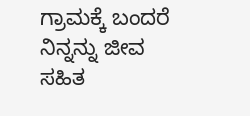ಗ್ರಾಮಕ್ಕೆ ಬಂದರೆ ನಿನ್ನನ್ನು ಜೀವ ಸಹಿತ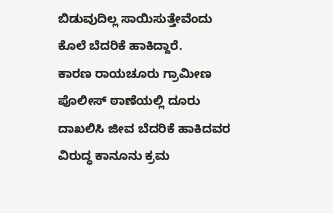ಬಿಡುವುದಿಲ್ಲ ಸಾಯಿಸುತ್ತೇವೆಂದು ಕೊಲೆ ಬೆದರಿಕೆ ಹಾಕಿದ್ದಾರೆ.
ಕಾರಣ ರಾಯಚೂರು ಗ್ರಾಮೀಣ ಪೊಲೀಸ್ ಠಾಣೆಯಲ್ಲಿ ದೂರು ದಾಖಲಿಸಿ ಜೀವ ಬೆದರಿಕೆ ಹಾಕಿದವರ ವಿರುದ್ಧ ಕಾನೂನು ಕ್ರಮ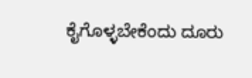ಕೈಗೊಳ್ಳಬೇಕೆಂದು ದೂರು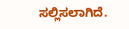ಸಲ್ಲಿಸಲಾಗಿದೆ.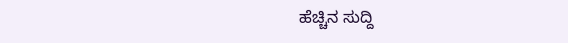ಹೆಚ್ಚಿನ ಸುದ್ದಿ